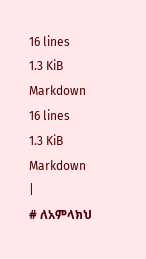16 lines
1.3 KiB
Markdown
16 lines
1.3 KiB
Markdown
|
# ለአምላክህ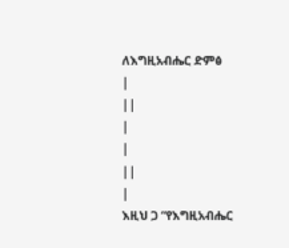ለእግዚአብሔር ድምፅ
|
||
|
|
||
|
እዚህ ጋ “የእግዚአብሔር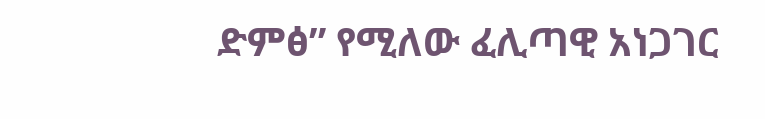ድምፅ” የሚለው ፈሊጣዊ አነጋገር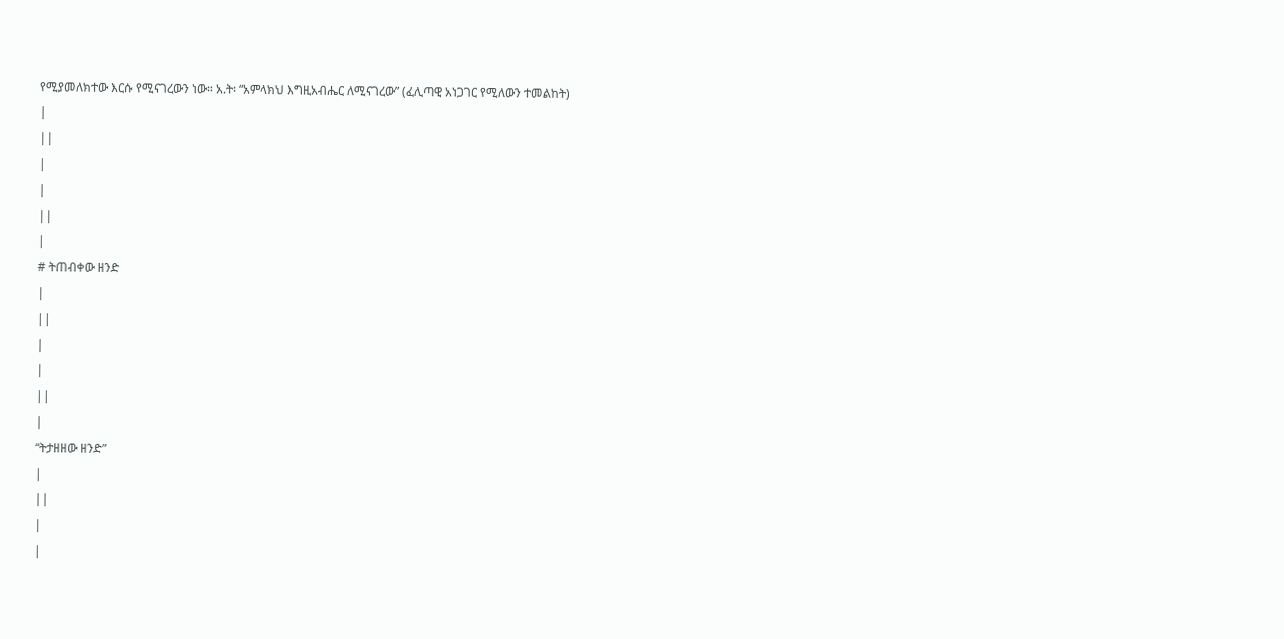የሚያመለክተው እርሱ የሚናገረውን ነው። አ.ት፡ “አምላክህ እግዚአብሔር ለሚናገረው” (ፈሊጣዊ አነጋገር የሚለውን ተመልከት)
|
||
|
|
||
|
# ትጠብቀው ዘንድ
|
||
|
|
||
|
“ትታዘዘው ዘንድ”
|
||
|
|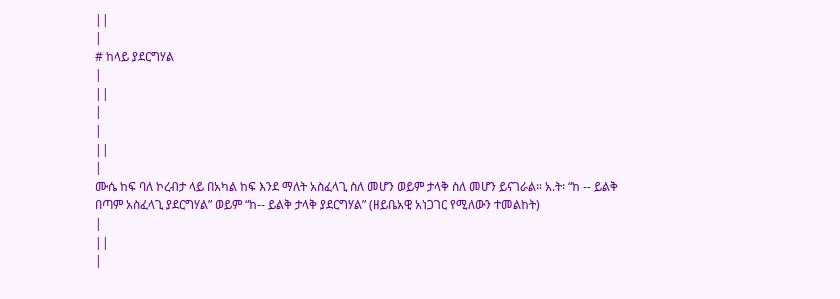||
|
# ከላይ ያደርግሃል
|
||
|
|
||
|
ሙሴ ከፍ ባለ ኮረብታ ላይ በአካል ከፍ እንደ ማለት አስፈላጊ ስለ መሆን ወይም ታላቅ ስለ መሆን ይናገራል። አ.ት፡ “ከ -- ይልቅ በጣም አስፈላጊ ያደርግሃል” ወይም “ከ-- ይልቅ ታላቅ ያደርግሃል” (ዘይቤአዊ አነጋገር የሚለውን ተመልከት)
|
||
|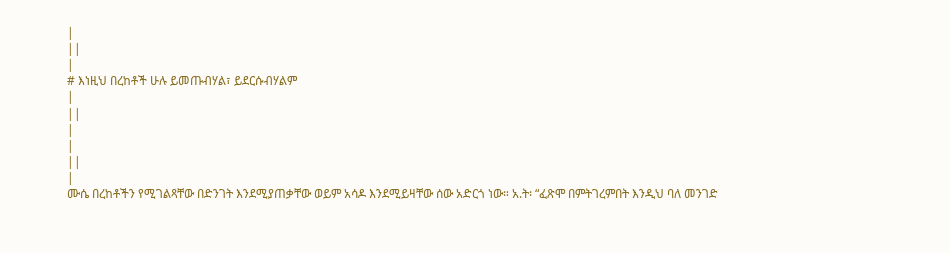|
||
|
# እነዚህ በረከቶች ሁሉ ይመጡብሃል፣ ይደርሱብሃልም
|
||
|
|
||
|
ሙሴ በረከቶችን የሚገልጻቸው በድንገት እንደሚያጠቃቸው ወይም አሳዶ እንደሚይዛቸው ሰው አድርጎ ነው። አ.ት፡ “ፈጽሞ በምትገረምበት እንዲህ ባለ መንገድ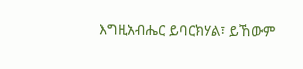እግዚአብሔር ይባርክሃል፣ ይኸውም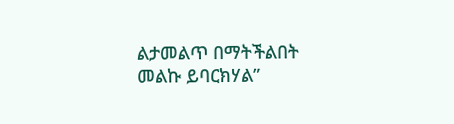ልታመልጥ በማትችልበት መልኩ ይባርክሃል”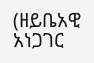(ዘይቤአዊ አነጋገር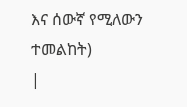እና ሰውኛ የሚለውን ተመልከት)
|